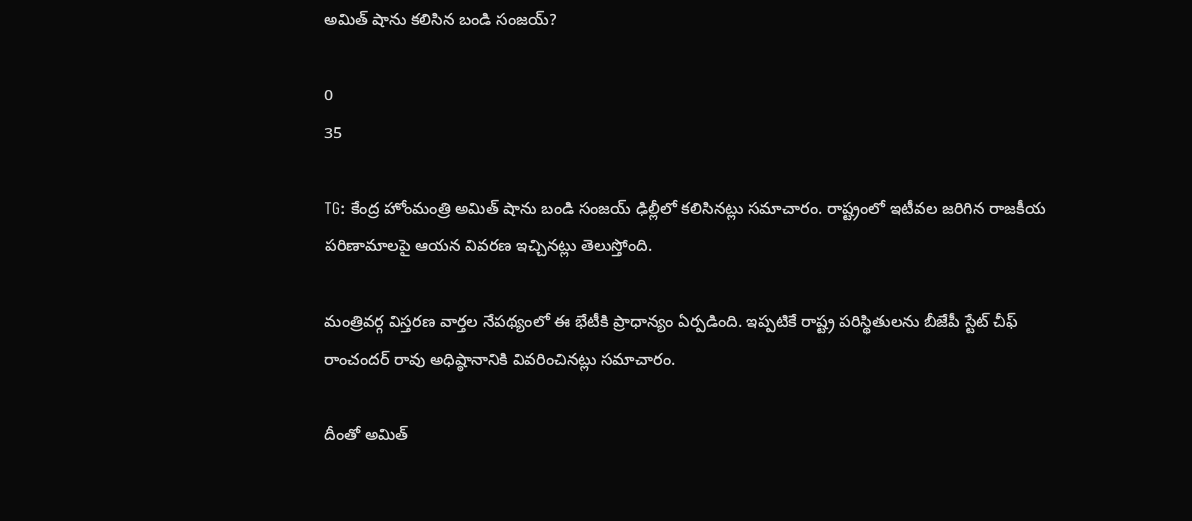అమిత్ షాను కలిసిన బండి సంజయ్?

0
35

TG: కేంద్ర హోంమంత్రి అమిత్ షాను బండి సంజయ్ ఢిల్లీలో కలిసినట్లు సమాచారం. రాష్ట్రంలో ఇటీవల జరిగిన రాజకీయ పరిణామాలపై ఆయన వివరణ ఇచ్చినట్లు తెలుస్తోంది.

మంత్రివర్గ విస్తరణ వార్తల నేపథ్యంలో ఈ భేటీకి ప్రాధాన్యం ఏర్పడింది. ఇప్పటికే రాష్ట్ర పరిస్థితులను బీజేపీ స్టేట్ చీఫ్ రాంచందర్ రావు అధిష్ఠానానికి వివరించినట్లు సమాచారం.

దీంతో అమిత్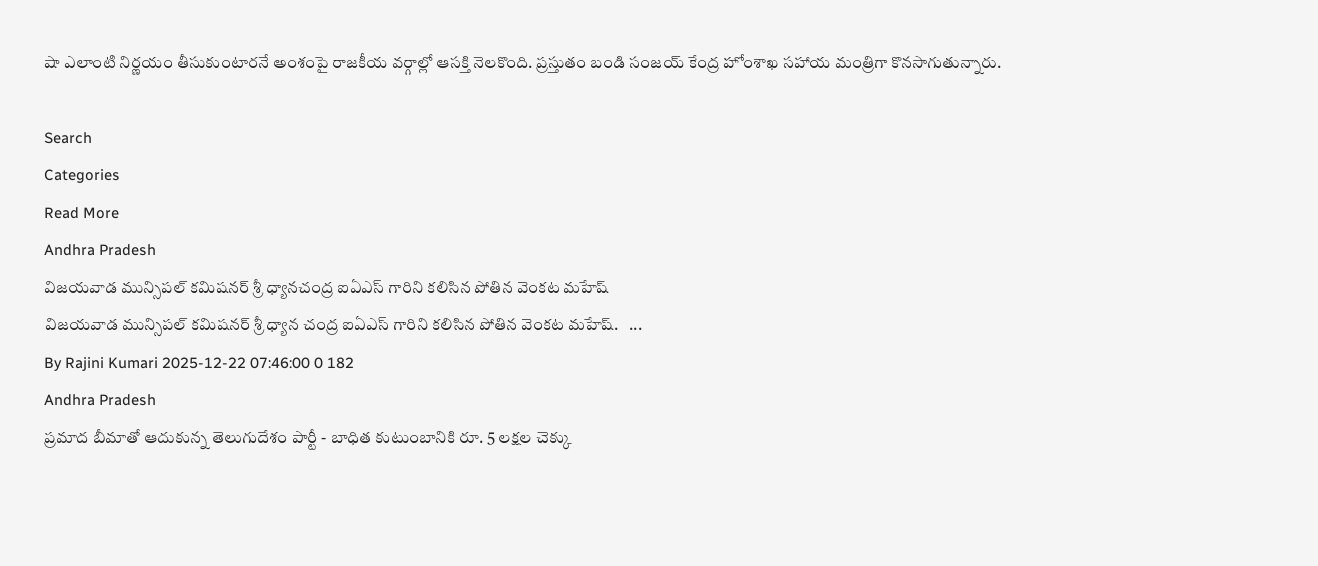షా ఎలాంటి నిర్ణయం తీసుకుంటారనే అంశంపై రాజకీయ వర్గాల్లో ఆసక్తి నెలకొంది. ప్రస్తుతం బండి సంజయ్ కేంద్ర హోంశాఖ సహాయ మంత్రిగా కొనసాగుతున్నారు.

Search
Categories
Read More
Andhra Pradesh
విజయవాడ మున్సిపల్ కమిషనర్ శ్రీ ధ్యానచంద్ర ఐఏఎస్ గారిని కలిసిన పోతిన వెంకట మహేష్
విజయవాడ మున్సిపల్ కమిషనర్ శ్రీ ధ్యాన చంద్ర ఐఏఎస్ గారిని కలిసిన పోతిన వెంకట మహేష్.   ...
By Rajini Kumari 2025-12-22 07:46:00 0 182
Andhra Pradesh
ప్రమాద బీమాతో ఆదుకున్న తెలుగుదేశం పార్టీ - బాధిత కుటుంబానికి రూ. 5 లక్షల చెక్కు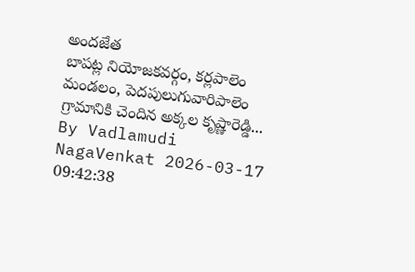అందజేత
బాపట్ల నియోజకవర్గం, కర్లపాలెం మండలం, పెదపులుగువారిపాలెం గ్రామానికి చెందిన అక్కల కృష్ణారెడ్డి...
By Vadlamudi NagaVenkat 2026-03-17 09:42:38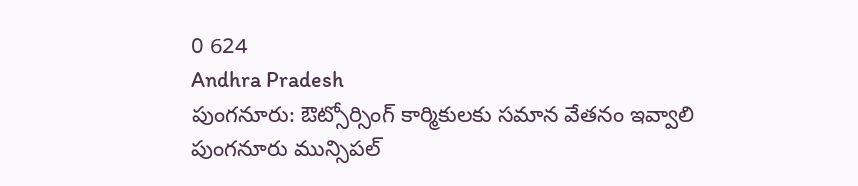0 624
Andhra Pradesh
పుంగనూరు: ఔట్సోర్సింగ్ కార్మికులకు సమాన వేతనం ఇవ్వాలి
పుంగనూరు మున్సిపల్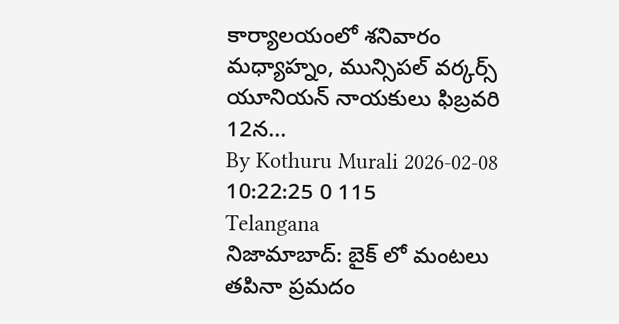కార్యాలయంలో శనివారం మధ్యాహ్నం, మున్సిపల్ వర్కర్స్ యూనియన్ నాయకులు ఫిబ్రవరి 12న...
By Kothuru Murali 2026-02-08 10:22:25 0 115
Telangana
నిజామాబాద్: బైక్ లో మంటలు తపినా ప్రమదం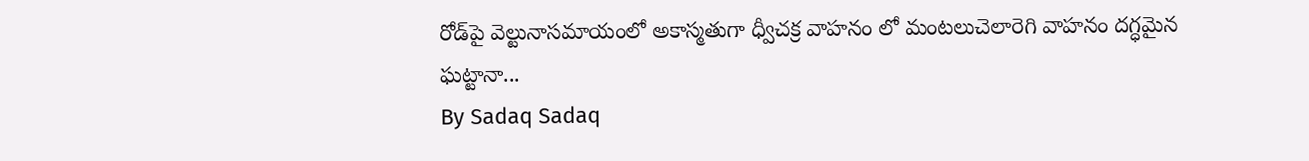రోడ్‌పై వెల్టునాసమాయంలో అకాస్మతుగా ధ్వీచక్ర వాహనం లో మంటలుచెలారెగి వాహనం దగ్ధమైన ఘట్టానా...
By Sadaq Sadaq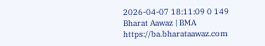2026-04-07 18:11:09 0 149
Bharat Aawaz | BMA https://ba.bharataawaz.com